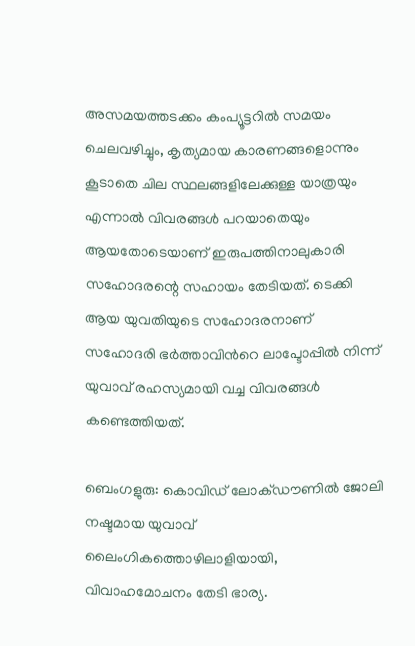അസമയത്തടക്കം കംപ്യൂട്ടറില്‍ സമയം ചെലവഴിച്ചും, കൃത്യമായ കാരണങ്ങളൊന്നും കൂടാതെ ചില സ്ഥലങ്ങളിലേക്കുള്ള യാത്രയും എന്നാല്‍ വിവരങ്ങള്‍ പറയാതെയും ആയതോടെയാണ് ഇരുപത്തിനാലുകാരി സഹോദരന്റെ സഹായം തേടിയത്. ടെക്കി ആയ യുവതിയുടെ സഹോദരനാണ് സഹോദരി ഭര്‍ത്താവിന്‍റെ ലാപ്ടോപ്പില്‍ നിന്ന് യുവാവ് രഹസ്യമായി വച്ച വിവരങ്ങള്‍ കണ്ടെത്തിയത്.

ബെംഗളുരു: കൊവിഡ് ലോക്ഡൗണില്‍ ജോലി നഷ്ടമായ യുവാവ് ലൈംഗികത്തൊഴിലാളിയായി, വിവാഹമോചനം തേടി ഭാര്യ.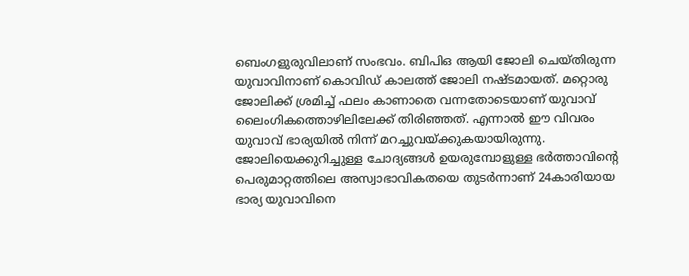ബെംഗളുരുവിലാണ് സംഭവം. ബിപിഒ ആയി ജോലി ചെയ്തിരുന്ന യുവാവിനാണ് കൊവിഡ് കാലത്ത് ജോലി നഷ്ടമായത്. മറ്റൊരു ജോലിക്ക് ശ്രമിച്ച് ഫലം കാണാതെ വന്നതോടെയാണ് യുവാവ് ലൈംഗികത്തൊഴിലിലേക്ക് തിരിഞ്ഞത്. എന്നാല്‍ ഈ വിവരം യുവാവ് ഭാര്യയില്‍ നിന്ന് മറച്ചുവയ്ക്കുകയായിരുന്നു. ജോലിയെക്കുറിച്ചുള്ള ചോദ്യങ്ങള്‍ ഉയരുമ്പോളുള്ള ഭര്‍ത്താവിന്‍റെ പെരുമാറ്റത്തിലെ അസ്വാഭാവികതയെ തുടര്‍ന്നാണ് 24കാരിയായ ഭാര്യ യുവാവിനെ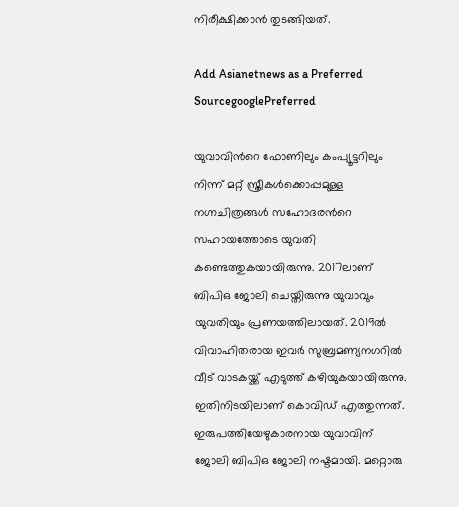നിരീക്ഷിക്കാന്‍ തുടങ്ങിയത്.

Add Asianetnews as a Preferred SourcegooglePreferred

യുവാവിന്‍റെ ഫോണിലും കംപ്യൂട്ടറിലും നിന്ന് മറ്റ് സ്ത്രീകള്‍ക്കൊപ്പമുള്ള നഗ്നചിത്രങ്ങള്‍ സഹോദരന്‍റെ സഹായത്തോടെ യുവതി കണ്ടെത്തുകയായിരുന്നു. 2017ലാണ് ബിപിഒ ജോലി ചെയ്തിരുന്നു യുവാവും യുവതിയും പ്രണയത്തിലായത്. 2019ല്‍ വിവാഹിതരായ ഇവര്‍ സുബ്രമണ്യനഗറില്‍ വീട് വാടകയ്ക്ക് എടുത്ത് കഴിയുകയായിരുന്നു. ഇതിനിടയിലാണ് കൊവിഡ് എത്തുന്നത്. ഇരുപത്തിയേഴുകാരനായ യുവാവിന് ജോലി ബിപിഒ ജോലി നഷ്ടമായി. മറ്റൊരു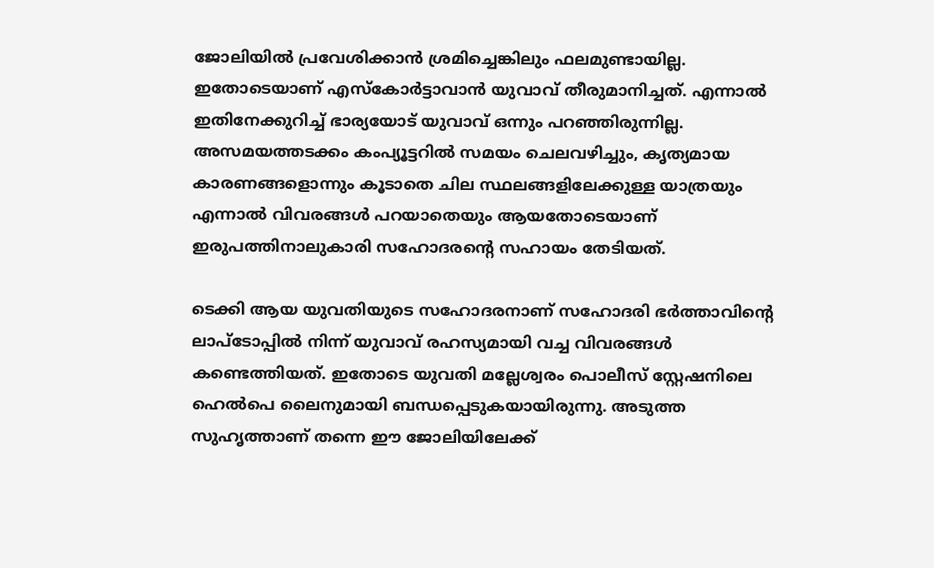ജോലിയില്‍ പ്രവേശിക്കാന്‍ ശ്രമിച്ചെങ്കിലും ഫലമുണ്ടായില്ല. ഇതോടെയാണ് എസ്കോര്‍ട്ടാവാന്‍ യുവാവ് തീരുമാനിച്ചത്. എന്നാല്‍ ഇതിനേക്കുറിച്ച് ഭാര്യയോട് യുവാവ് ഒന്നും പറഞ്ഞിരുന്നില്ല. അസമയത്തടക്കം കംപ്യൂട്ടറില്‍ സമയം ചെലവഴിച്ചും, കൃത്യമായ കാരണങ്ങളൊന്നും കൂടാതെ ചില സ്ഥലങ്ങളിലേക്കുള്ള യാത്രയും എന്നാല്‍ വിവരങ്ങള്‍ പറയാതെയും ആയതോടെയാണ് ഇരുപത്തിനാലുകാരി സഹോദരന്റെ സഹായം തേടിയത്.

ടെക്കി ആയ യുവതിയുടെ സഹോദരനാണ് സഹോദരി ഭര്‍ത്താവിന്‍റെ ലാപ്ടോപ്പില്‍ നിന്ന് യുവാവ് രഹസ്യമായി വച്ച വിവരങ്ങള്‍ കണ്ടെത്തിയത്. ഇതോടെ യുവതി മല്ലേശ്വരം പൊലീസ് സ്റ്റേഷനിലെ ഹെല്‍പെ ലൈനുമായി ബന്ധപ്പെടുകയായിരുന്നു. അടുത്ത സുഹൃത്താണ് തന്നെ ഈ ജോലിയിലേക്ക്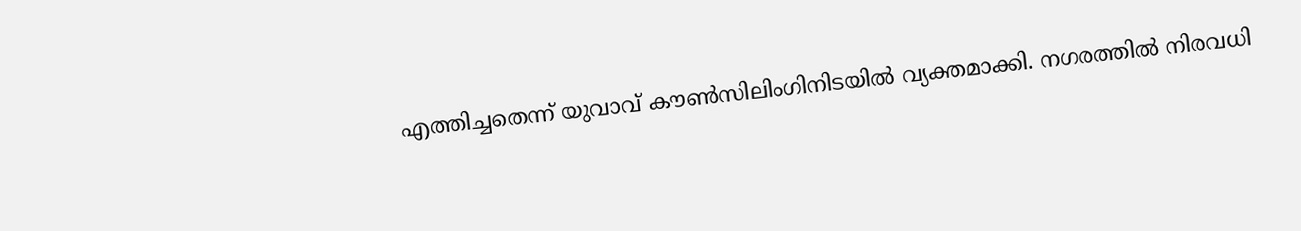എത്തിച്ചതെന്ന് യുവാവ് കൗണ്‍സിലിംഗിനിടയില്‍ വ്യക്തമാക്കി. നഗരത്തില്‍ നിരവധി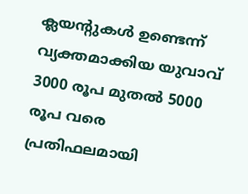ക്ലയന്‍റുകള്‍ ഉണ്ടെന്ന് വ്യക്തമാക്കിയ യുവാവ് 3000 രൂപ മുതല്‍ 5000 രൂപ വരെ പ്രതിഫലമായി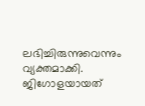ലഭിച്ചിരുന്നുവെന്നും വ്യക്തമാക്കി. ജിഗോളയായത്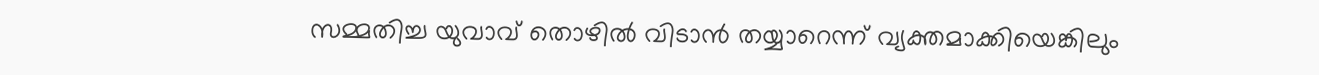സമ്മതിച്ച യുവാവ് തൊഴില്‍ വിടാന്‍ തയ്യാറെന്ന് വ്യക്തമാക്കിയെങ്കിലും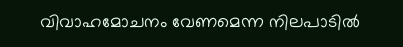വിവാഹമോചനം വേണമെന്ന നിലപാടില്‍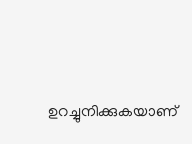ഉറച്ചുനിക്കുകയാണ്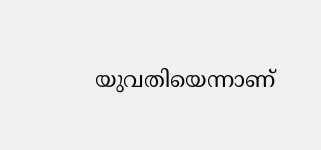യുവതിയെന്നാണ്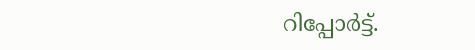റിപ്പോര്‍ട്ട്.